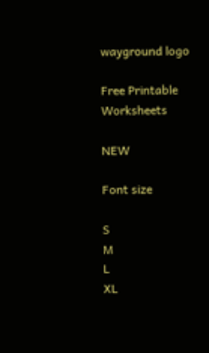wayground logo

Free Printable Worksheets

NEW

Font size

S
M
L
XL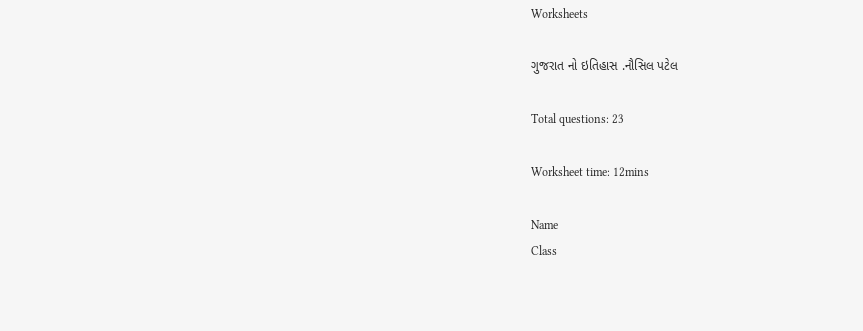Worksheets

ગુજરાત નો ઇતિહાસ .નૌસિલ પટેલ

Total questions: 23

Worksheet time: 12mins

Name
Class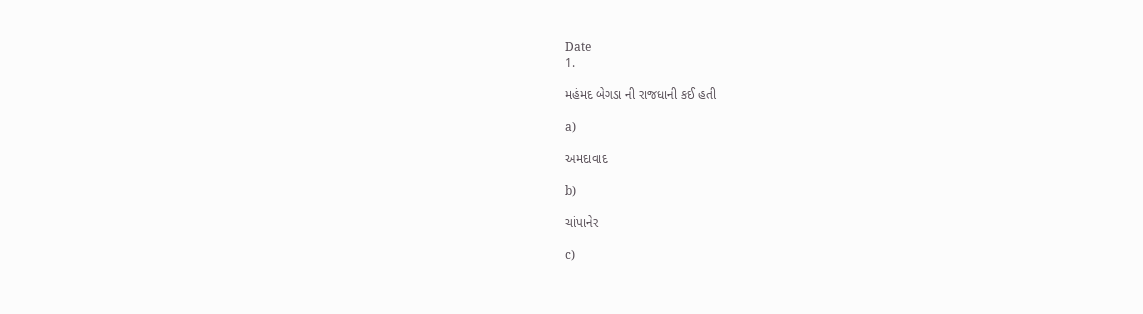Date
1.

મહંમદ બેગડા ની રાજધાની કઈ હતી

a)

અમદાવાદ

b)

ચાંપાનેર

c)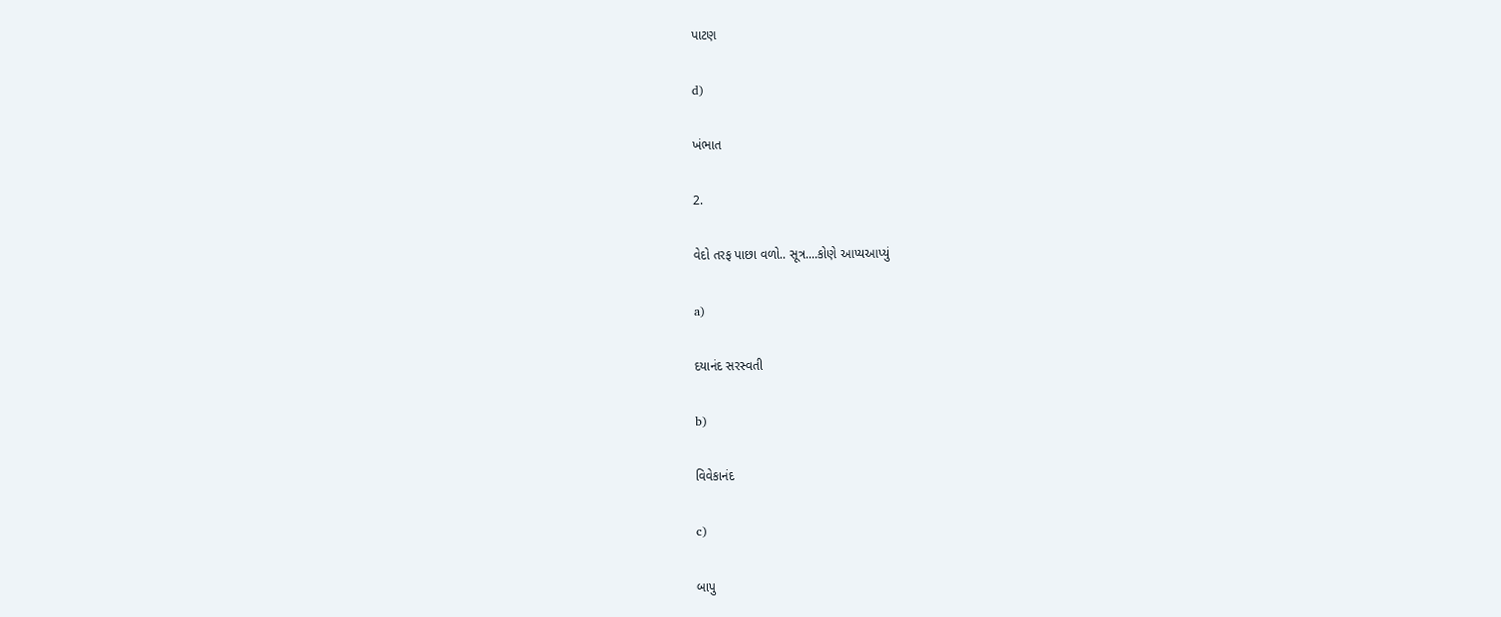પાટણ

d)

ખંભાત

2.

વેદો તરફ પાછા વળો.. સૂત્ર....કોણે આપ્યઆપ્યું

a)

દયાનંદ સરસ્વતી

b)

વિવેકાનંદ

c)

બાપુ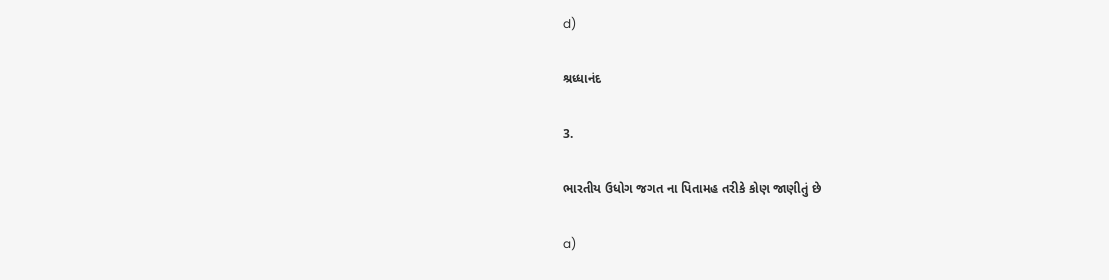d)

શ્રધ્ધાનંદ

3.

ભારતીય ઉધોગ જગત ના પિતામહ તરીકે કોણ જાણીતું છે

a)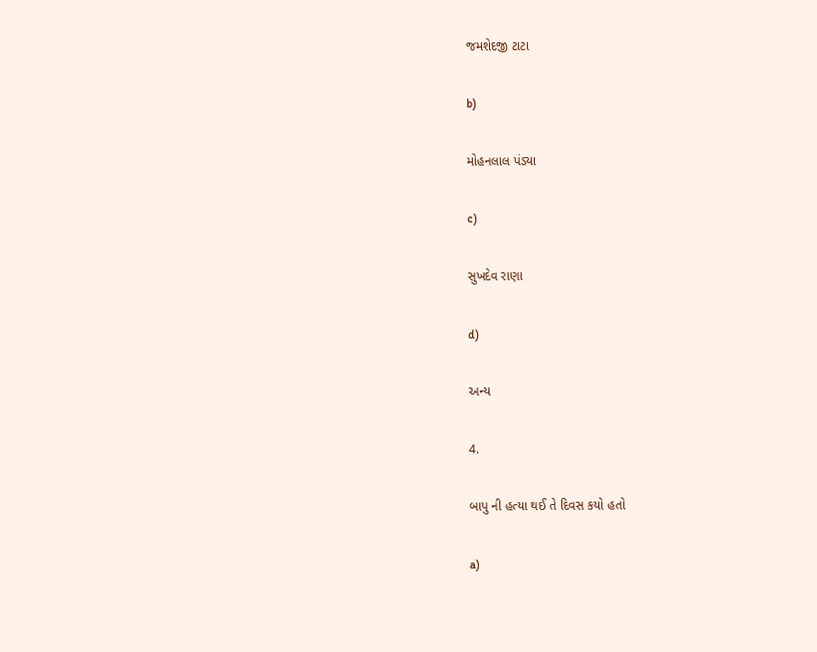જમશેદજી ટાટા

b)

મોહનલાલ પંડ્યા

c)

સુખદેવ રાણા

d)

અન્ય

4.

બાપુ ની હત્યા થઈ તે દિવસ કયો હતો

a)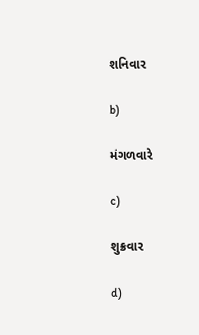શનિવાર

b)

મંગળવારે

c)

શુક્રવાર

d)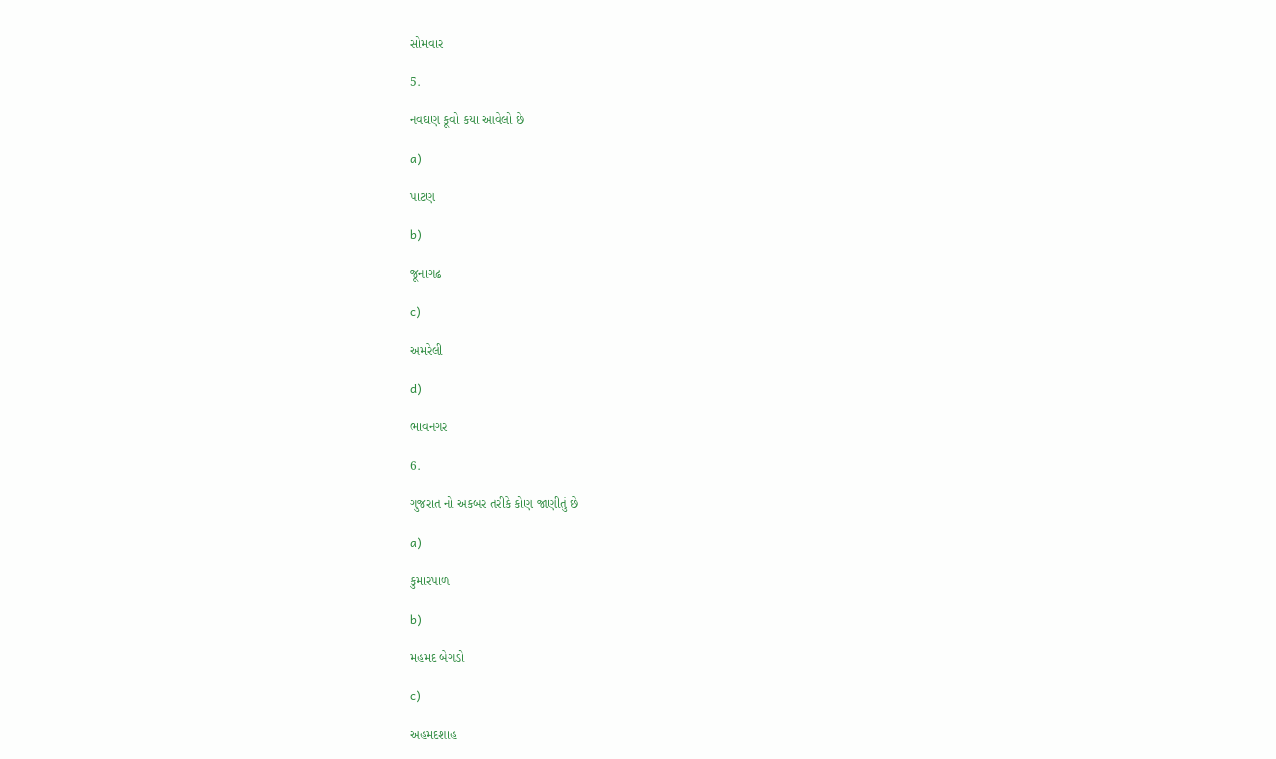સોમવાર

5.

નવઘણ કૂવો કયા આવેલો છે

a)

પાટણ

b)

જૂનાગઢ

c)

અમરેલી

d)

ભાવનગર

6.

ગુજરાત નો અકબર તરીકે કોણ જાણીતું છે

a)

કુમારપાળ

b)

મહમદ બેગડો

c)

અહમદશાહ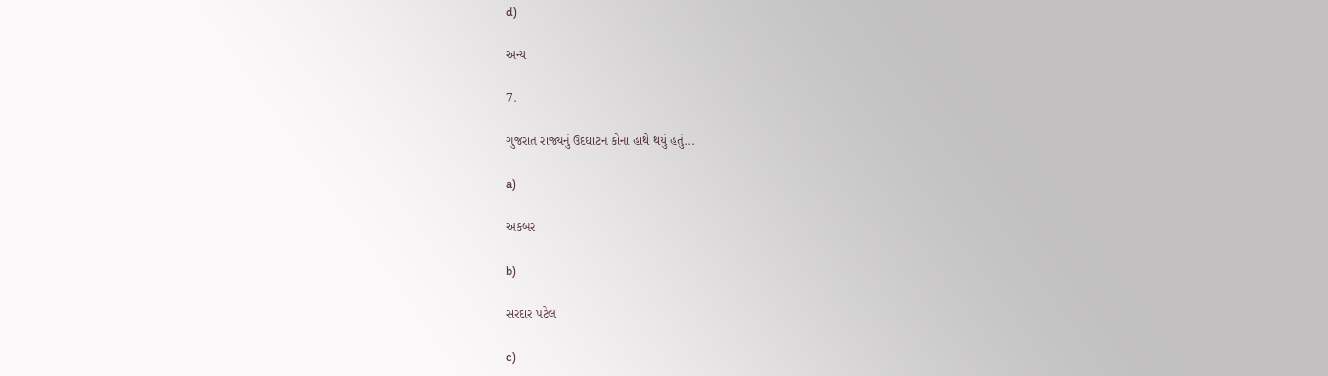d)

અન્ય

7.

ગુજરાત રાજ્યનું ઉદઘાટન કોના હાથે થયું હતું...

a)

અકબર

b)

સરદાર પટેલ

c)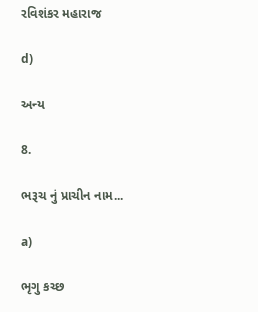રવિશંકર મહારાજ

d)

અન્ય

8.

ભરૂચ નું પ્રાચીન નામ...

a)

ભૃગુ કચ્છ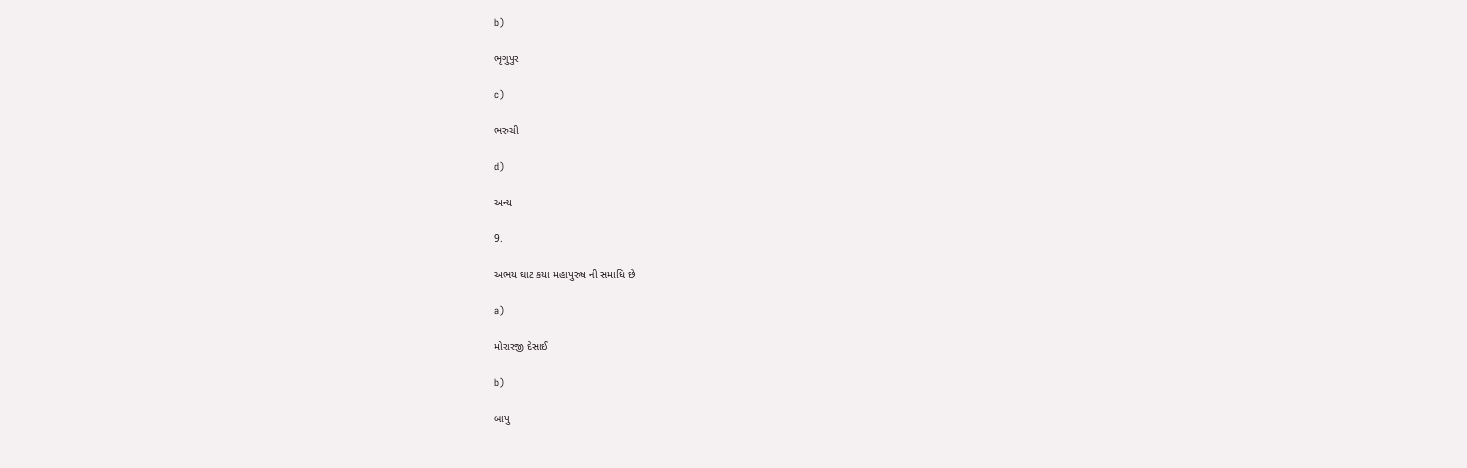b)

ભૃગુપુર

c)

ભરુચી

d)

અન્ય

9.

અભય ઘાટ કયા મહાપુરુષ ની સમાધિ છે

a)

મોરારજી દેસાઈ

b)

બાપુ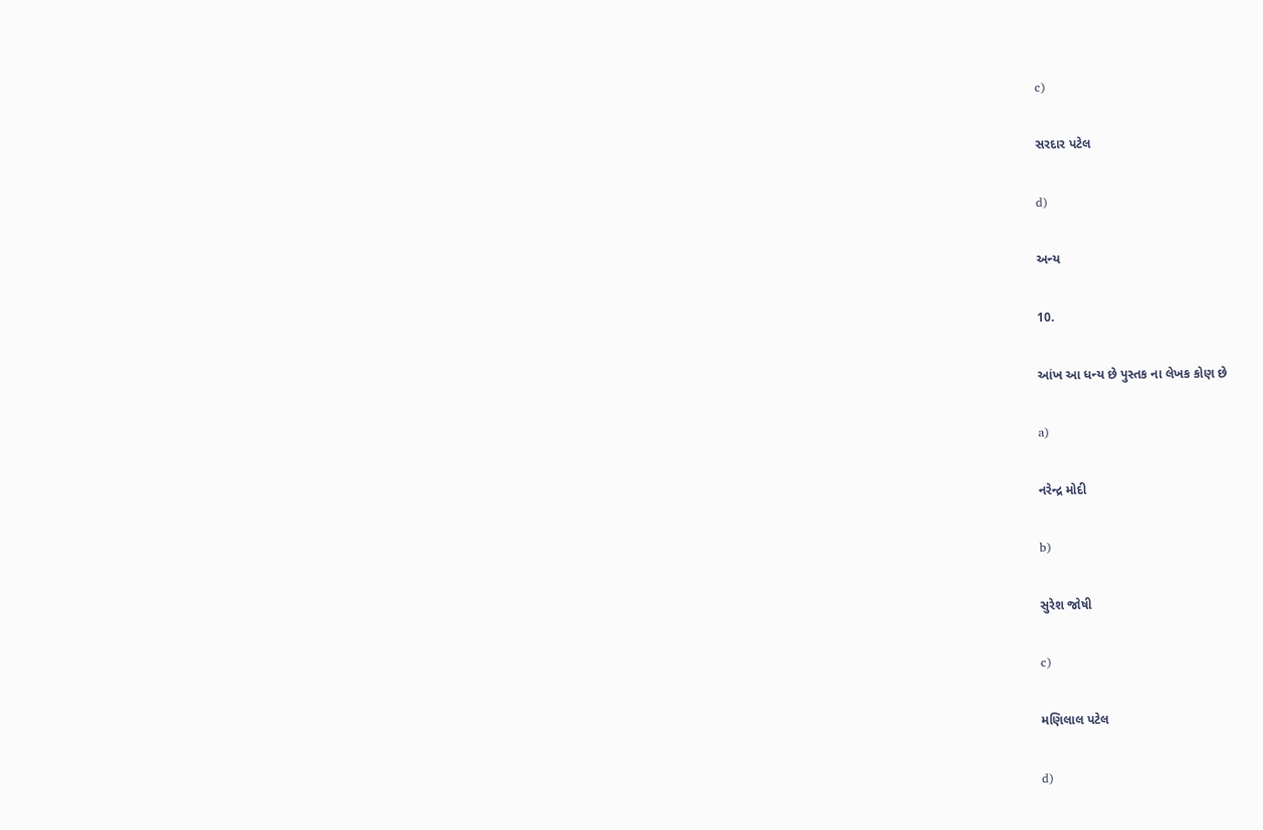c)

સરદાર પટેલ

d)

અન્ય

10.

આંખ આ ધન્ય છે પુસ્તક ના લેખક કોણ છે

a)

નરેન્દ્ર મોદી

b)

સુરેશ જોષી

c)

મણિલાલ પટેલ

d)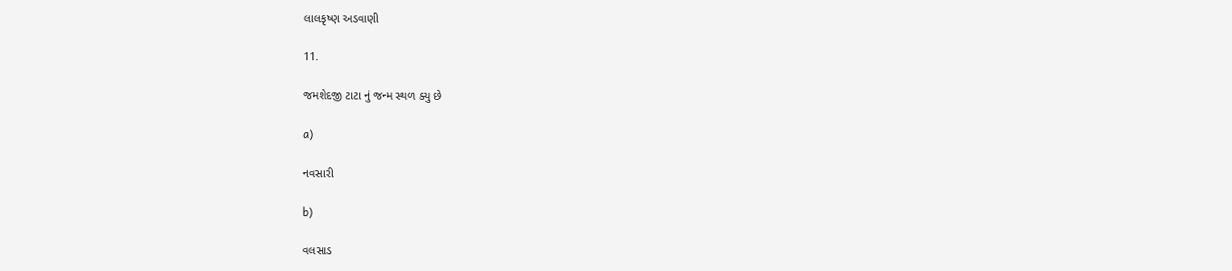લાલકૃષ્ણ અડવાણી

11.

જમશેદજી ટાટા નું જન્મ સ્થળ ક્યુ છે

a)

નવસારી

b)

વલસાડ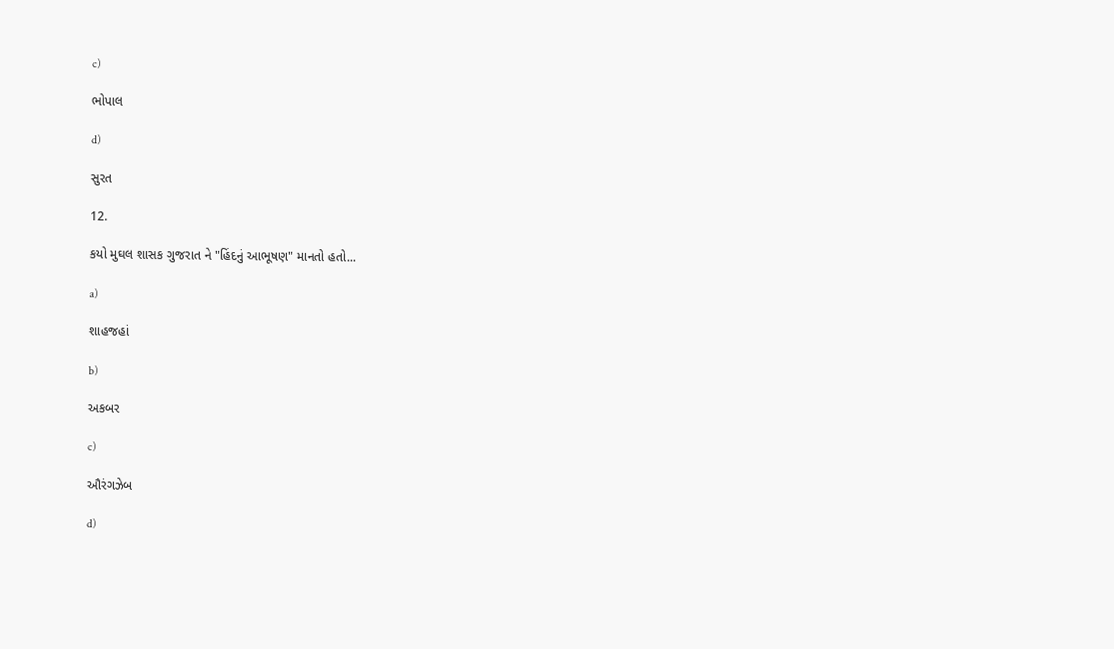c)

ભોપાલ

d)

સુરત

12.

કયો મુઘલ શાસક ગુજરાત ને "હિંદનું આભૂષણ" માનતો હતો...

a)

શાહજહાં

b)

અકબર

c)

ઔરંગઝેબ

d)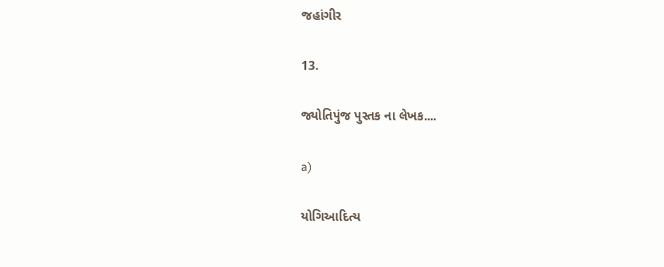જહાંગીર

13.

જ્યોતિપુંજ પુસ્તક ના લેખક....

a)

યોગિઆદિત્ય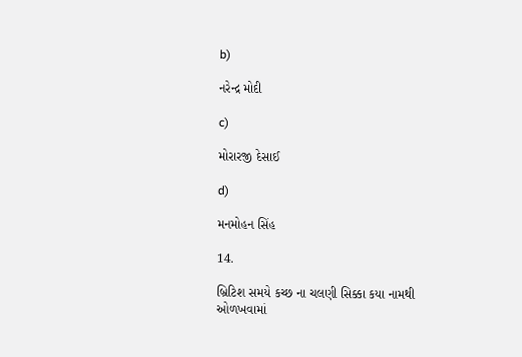b)

નરેન્દ્ર મોદી

c)

મોરારજી દેસાઈ

d)

મનમોહન સિંહ

14.

બ્રિટિશ સમયે કચ્છ ના ચલણી સિક્કા કયા નામથી ઓળખવામાં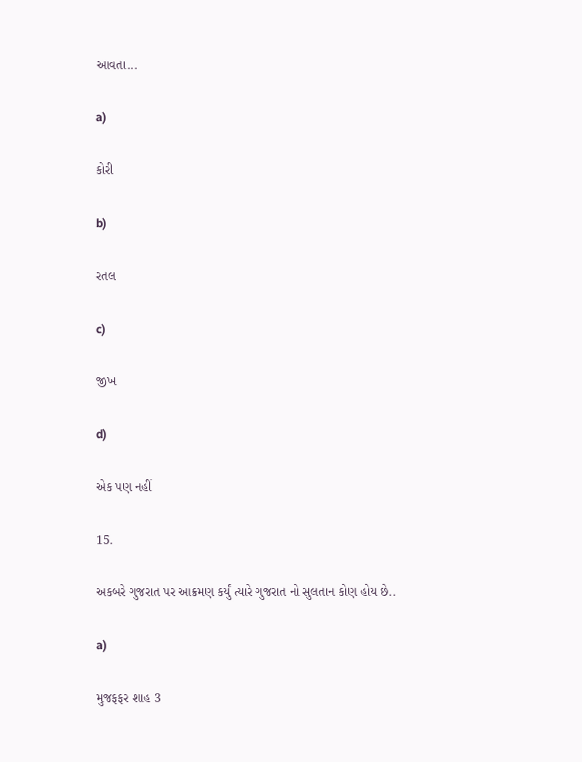આવતા...

a)

કોરી

b)

રતલ

c)

જીખ

d)

એક પણ નહીં

15.

અકબરે ગુજરાત પર આક્રમણ કર્યું ત્યારે ગુજરાત નો સુલતાન કોણ હોય છે..

a)

મુજફફર શાહ 3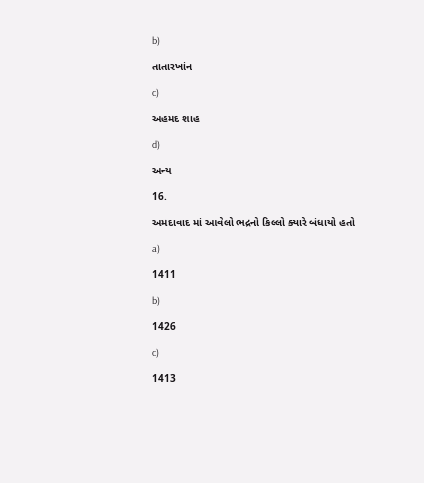b)

તાતારખાંન

c)

અહમદ શાહ

d)

અન્ય

16.

અમદાવાદ માં આવેલો ભદ્રનો કિલ્લો ક્યારે બંધાયો હતો

a)

1411

b)

1426

c)

1413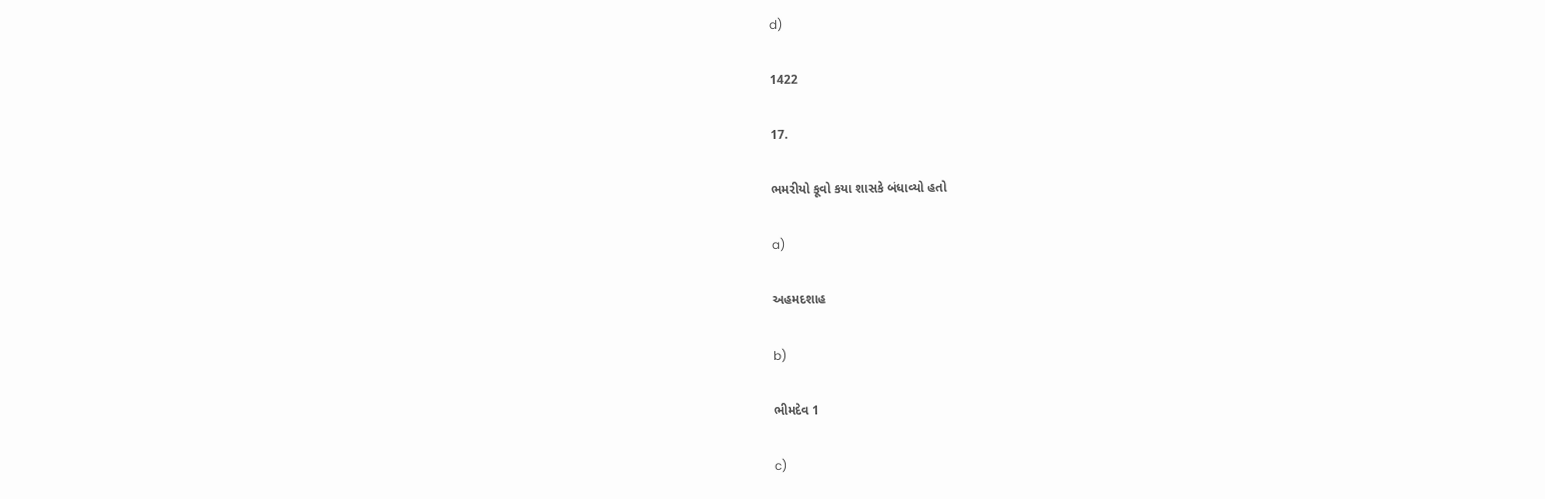d)

1422

17.

ભમરીયો કૂવો કયા શાસકે બંધાવ્યો હતો

a)

અહમદશાહ

b)

ભીમદેવ 1

c)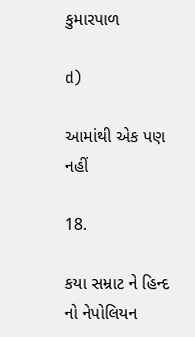કુમારપાળ

d)

આમાંથી એક પણ નહીં

18.

કયા સમ્રાટ ને હિન્દ નો નેપોલિયન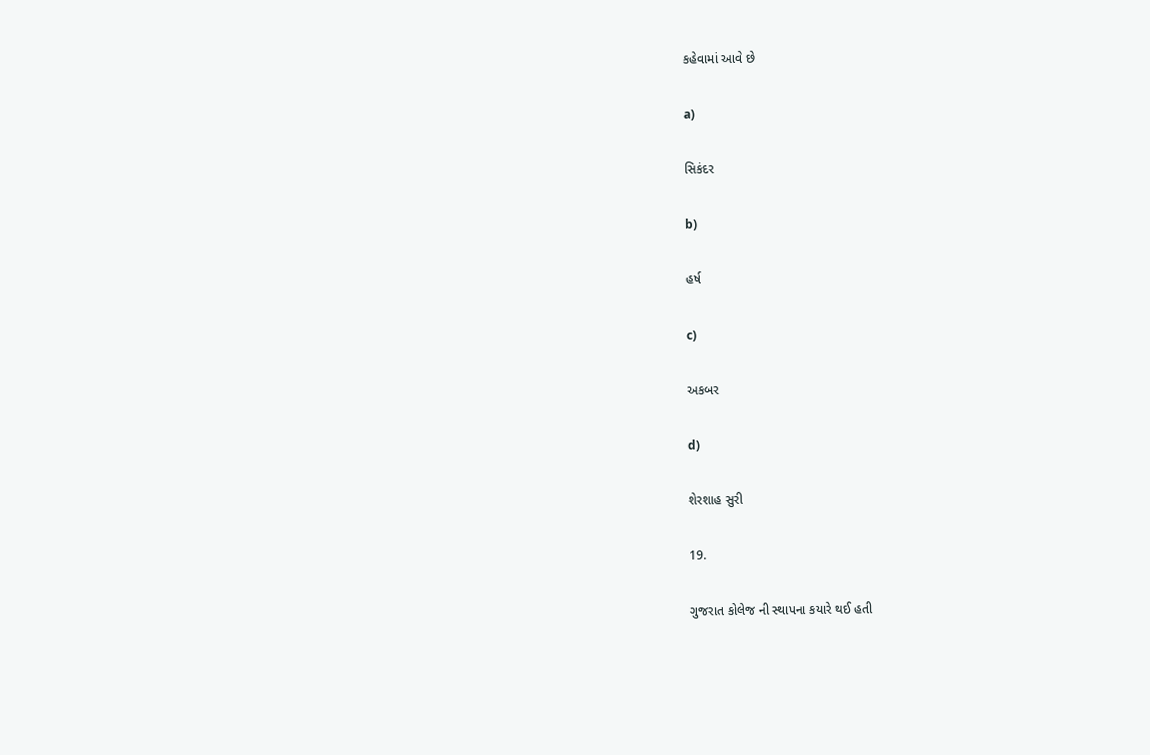કહેવામાં આવે છે

a)

સિકંદર

b)

હર્ષ

c)

અકબર

d)

શેરશાહ સુરી

19.

ગુજરાત કોલેજ ની સ્થાપના કયારે થઈ હતી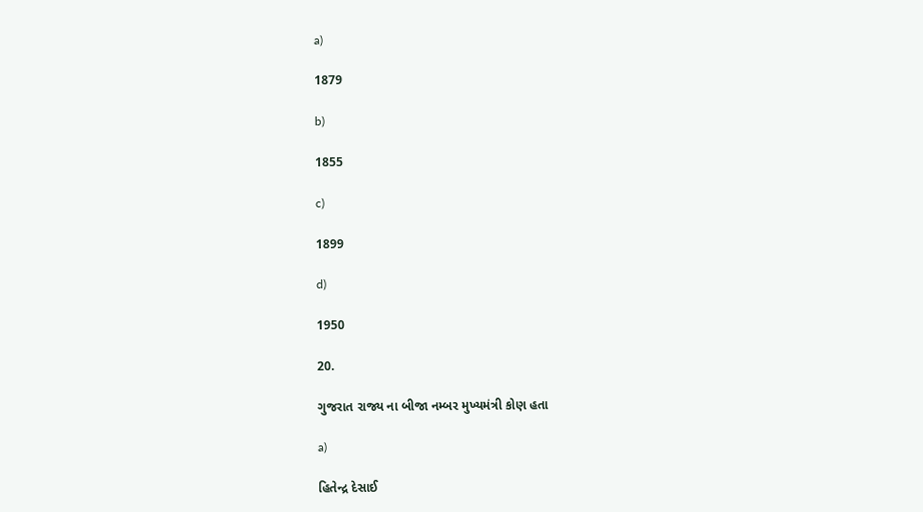a)

1879

b)

1855

c)

1899

d)

1950

20.

ગુજરાત રાજ્ય ના બીજા નમ્બર મુખ્યમંત્રી કોણ હતા

a)

હિતેન્દ્ર દેસાઈ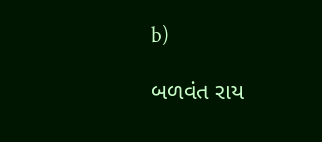b)

બળવંત રાય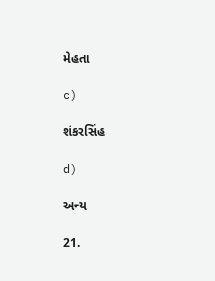મેહતા

c)

શંકરસિંહ

d)

અન્ય

21.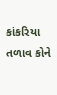કાંકરિયા તળાવ કોને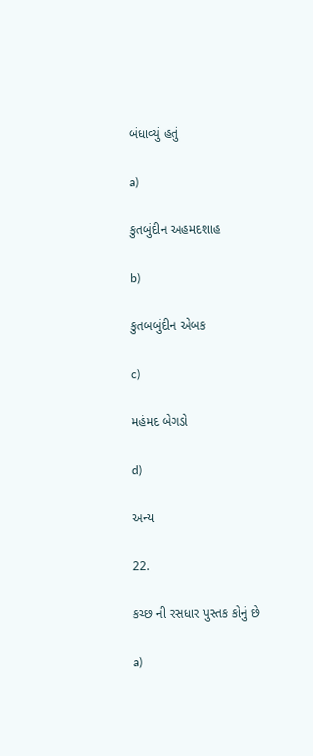બંધાવ્યું હતું

a)

કુતબુંદીન અહમદશાહ

b)

કુતબબુંદીન એબક

c)

મહંમદ બેગડો

d)

અન્ય

22.

કચ્છ ની રસધાર પુસ્તક કોનું છે

a)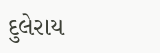દુલેરાય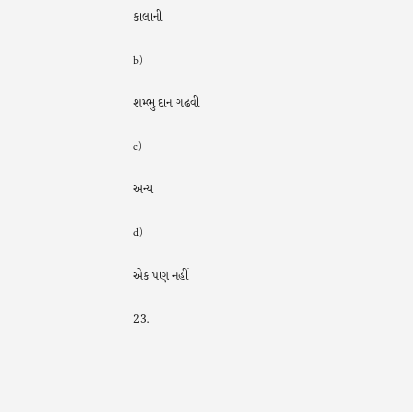કાલાની

b)

શમ્ભુ દાન ગઢવી

c)

અન્ય

d)

એક પણ નહીં

23.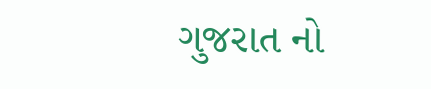ગુજરાત નો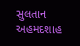સુલતાન અહમદશાહ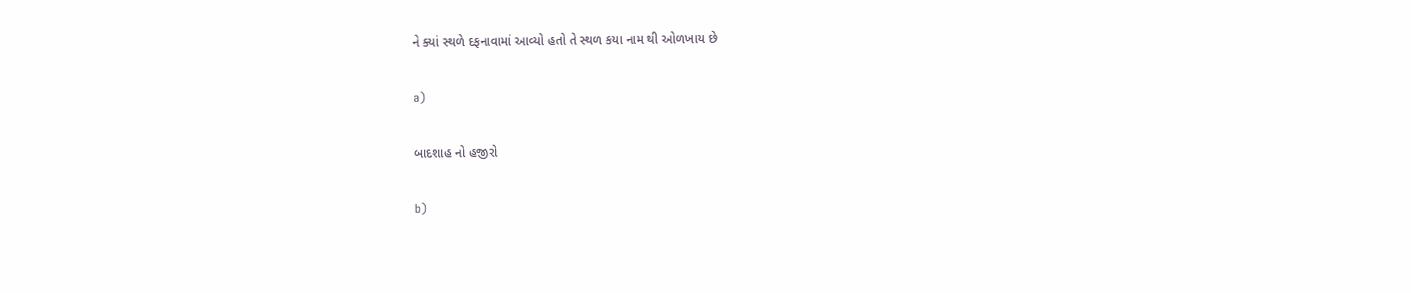ને ક્યાં સ્થળે દફનાવામાં આવ્યો હતો તે સ્થળ કયા નામ થી ઓળખાય છે

a)

બાદશાહ નો હજીરો

b)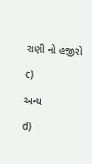રાણી નો હજીરો

c)

અન્ય

d)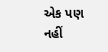એક પણ નહીં